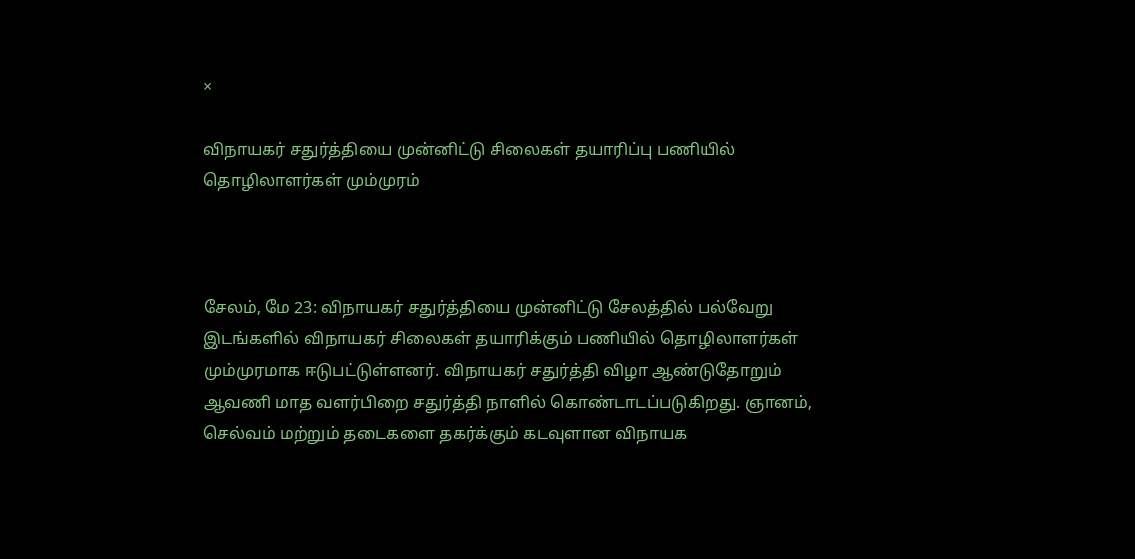×

விநாயகர் சதுர்த்தியை முன்னிட்டு சிலைகள் தயாரிப்பு பணியில் தொழிலாளர்கள் மும்முரம்



சேலம், மே 23: விநாயகர் சதுர்த்தியை முன்னிட்டு சேலத்தில் பல்வேறு இடங்களில் விநாயகர் சிலைகள் தயாரிக்கும் பணியில் தொழிலாளர்கள் மும்முரமாக ஈடுபட்டுள்ளனர். விநாயகர் சதுர்த்தி விழா ஆண்டுதோறும் ஆவணி மாத வளர்பிறை சதுர்த்தி நாளில் கொண்டாடப்படுகிறது. ஞானம், செல்வம் மற்றும் தடைகளை தகர்க்கும் கடவுளான விநாயக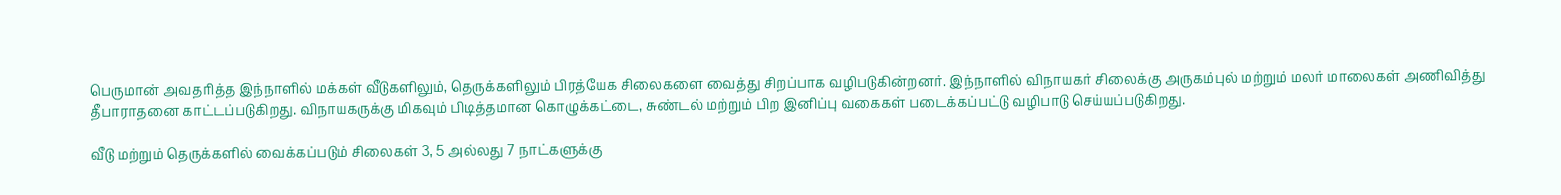பெருமான் அவதரித்த இந்நாளில் மக்கள் வீடுகளிலும், தெருக்களிலும் பிரத்யேக சிலைகளை வைத்து சிறப்பாக வழிபடுகின்றனர். இந்நாளில் விநாயகர் சிலைக்கு அருகம்புல் மற்றும் மலர் மாலைகள் அணிவித்து தீபாராதனை காட்டப்படுகிறது. விநாயகருக்கு மிகவும் பிடித்தமான கொழுக்கட்டை, சுண்டல் மற்றும் பிற இனிப்பு வகைகள் படைக்கப்பட்டு வழிபாடு செய்யப்படுகிறது.

வீடு மற்றும் தெருக்களில் வைக்கப்படும் சிலைகள் 3, 5 அல்லது 7 நாட்களுக்கு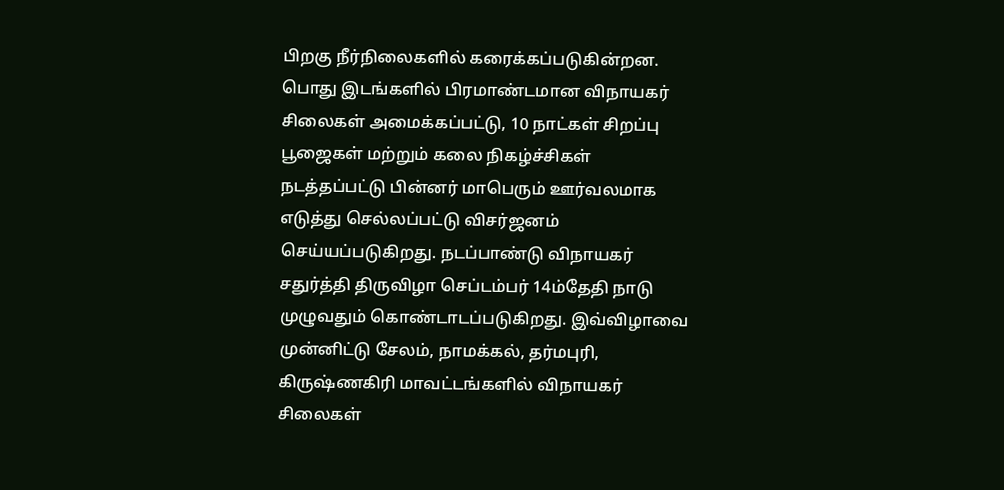பிறகு நீர்நிலைகளில் கரைக்கப்படுகின்றன. பொது இடங்களில் பிரமாண்டமான விநாயகர் சிலைகள் அமைக்கப்பட்டு, 10 நாட்கள் சிறப்பு பூஜைகள் மற்றும் கலை நிகழ்ச்சிகள் நடத்தப்பட்டு பின்னர் மாபெரும் ஊர்வலமாக எடுத்து செல்லப்பட்டு விசர்ஜனம் செய்யப்படுகிறது. நடப்பாண்டு விநாயகர் சதுர்த்தி திருவிழா செப்டம்பர் 14ம்தேதி நாடு முழுவதும் கொண்டாடப்படுகிறது. இவ்விழாவை முன்னிட்டு சேலம், நாமக்கல், தர்மபுரி, கிருஷ்ணகிரி மாவட்டங்களில் விநாயகர் சிலைகள்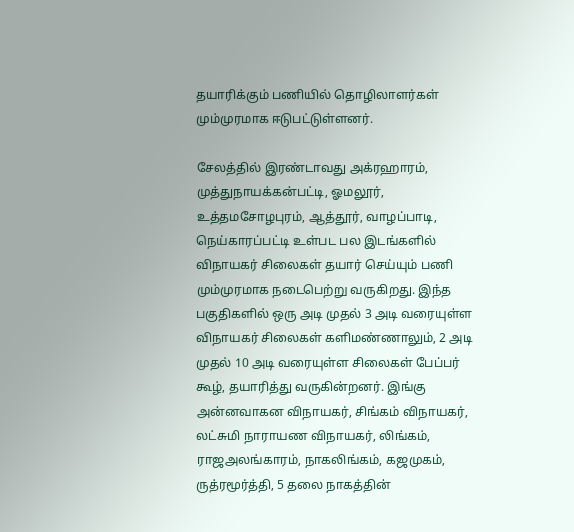தயாரிக்கும் பணியில் தொழிலாளர்கள் மும்முரமாக ஈடுபட்டுள்ளனர்.

சேலத்தில் இரண்டாவது அக்ரஹாரம், முத்துநாயக்கன்பட்டி, ஓமலூர், உத்தமசோழபுரம், ஆத்தூர், வாழப்பாடி, நெய்காரப்பட்டி உள்பட பல இடங்களில் விநாயகர் சிலைகள் தயார் செய்யும் பணி மும்முரமாக நடைபெற்று வருகிறது. இந்த பகுதிகளில் ஒரு அடி முதல் 3 அடி வரையுள்ள விநாயகர் சிலைகள் களிமண்ணாலும், 2 அடி முதல் 10 அடி வரையுள்ள சிலைகள் பேப்பர் கூழ், தயாரித்து வருகின்றனர். இங்கு அன்னவாகன விநாயகர், சிங்கம் விநாயகர், லட்சுமி நாராயண விநாயகர், லிங்கம், ராஜஅலங்காரம், நாகலிங்கம், கஜமுகம், ருத்ரமூர்த்தி, 5 தலை நாகத்தின்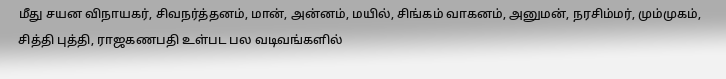மீது சயன விநாயகர், சிவநர்த்தனம், மான், அன்னம், மயில், சிங்கம் வாகனம், அனுமன், நரசிம்மர், மும்முகம், சித்தி புத்தி, ராஜகணபதி உள்பட பல வடிவங்களில்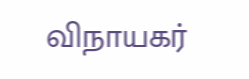விநாயகர்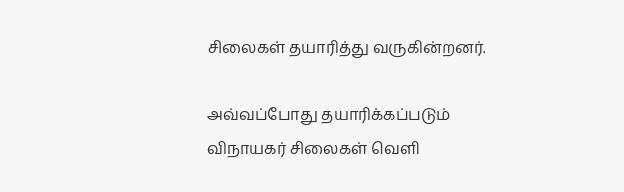சிலைகள் தயாரித்து வருகின்றனர்.

அவ்வப்போது தயாரிக்கப்படும் விநாயகர் சிலைகள் வெளி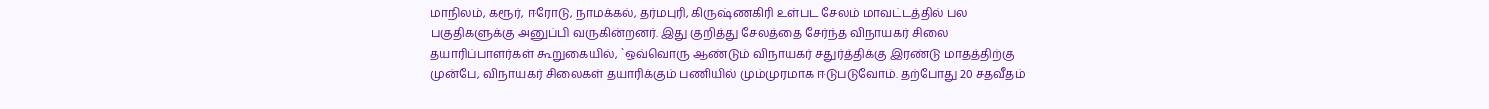மாநிலம், கரூர், ஈரோடு, நாமக்கல், தர்மபுரி, கிருஷ்ணகிரி உள்பட சேலம் மாவட்டத்தில் பல பகுதிகளுக்கு அனுப்பி வருகின்றனர். இது குறித்து சேலத்தை சேர்ந்த விநாயகர் சிலை தயாரிப்பாளர்கள் கூறுகையில், `ஒவ்வொரு ஆண்டும் விநாயகர் சதுர்த்திக்கு இரண்டு மாதத்திற்கு முன்பே, விநாயகர் சிலைகள் தயாரிக்கும் பணியில் மும்முரமாக ஈடுபடுவோம். தற்போது 20 சதவீதம்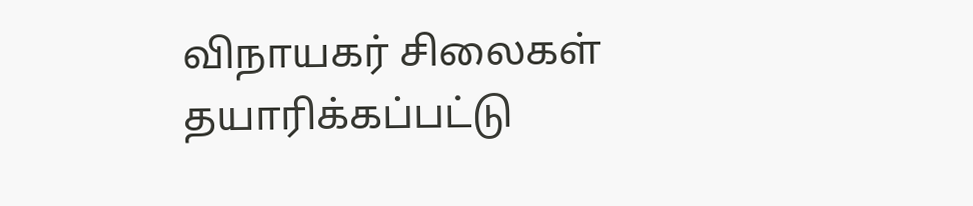விநாயகர் சிலைகள் தயாரிக்கப்பட்டு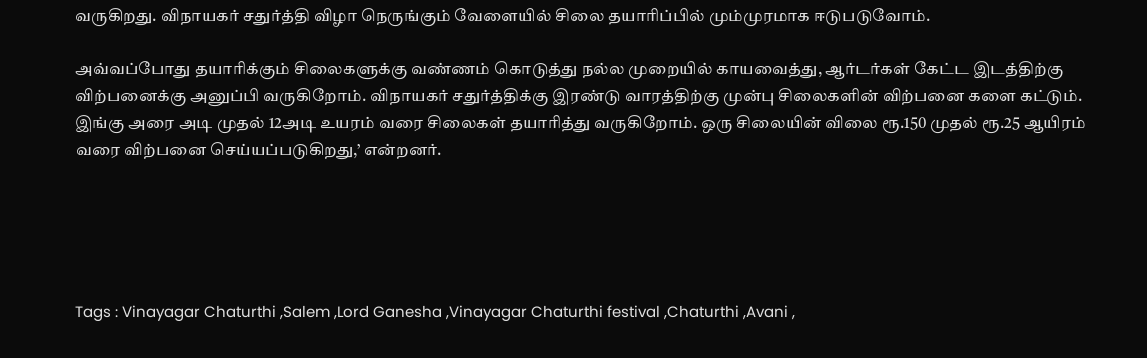வருகிறது. விநாயகர் சதுர்த்தி விழா நெருங்கும் வேளையில் சிலை தயாரிப்பில் மும்முரமாக ஈடுபடுவோம்.

அவ்வப்போது தயாரிக்கும் சிலைகளுக்கு வண்ணம் கொடுத்து நல்ல முறையில் காயவைத்து, ஆர்டர்கள் கேட்ட இடத்திற்கு விற்பனைக்கு அனுப்பி வருகிறோம். விநாயகர் சதுர்த்திக்கு இரண்டு வாரத்திற்கு முன்பு சிலைகளின் விற்பனை களை கட்டும். இங்கு அரை அடி முதல் 12அடி உயரம் வரை சிலைகள் தயாரித்து வருகிறோம். ஒரு சிலையின் விலை ரூ.150 முதல் ரூ.25 ஆயிரம் வரை விற்பனை செய்யப்படுகிறது,’ என்றனர்.





Tags : Vinayagar Chaturthi ,Salem ,Lord Ganesha ,Vinayagar Chaturthi festival ,Chaturthi ,Avani ,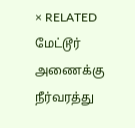× RELATED மேட்டூர் அணைக்கு நீர்வரத்து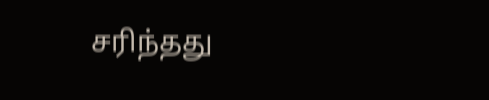சரிந்தது